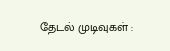தேடல் முடிவுகள் :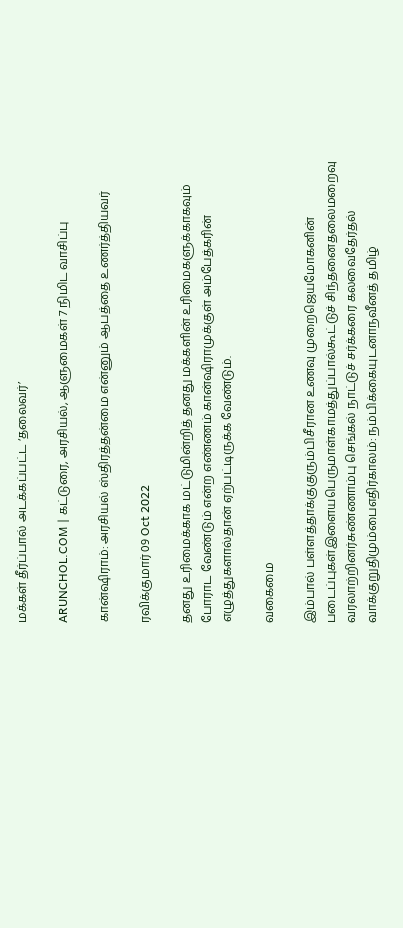மக்கள் தீர்ப்பால் அடக்கப்பட்ட ‘தலைவர்’

ARUNCHOL.COM | கட்டுரை, அரசியல், ஆளுமைகள் 7 நிமிட வாசிப்பு

கான்ஷிராம்: அரசியல் ஸ்திரத்தன்மை என்னும் ஆபத்தை உணர்த்தியவர்

ரவிக்குமார் 09 Oct 2022

தனது உரிமைக்காக மட்டுமின்றித் தனது மக்களின் உரிமைகளுக்காகவும் போராட வேண்டும் என்ற எண்ணம் கான்ஷிராமுக்குள் அம்பேத்கரின் எழுத்துகளால்தான் ஏற்பட்டிருக்க வேண்டும்.

வகைமை

இம்பால் பள்ளத்தாக்குகுரும்பிசீரான உணவு முறைஜெயமோகனின் படைப்புகள்இளையபெருமாள்காமத்துப்பால்கூட்டுச் சிந்தனைதலைமறைவு வரலாற்றினர்சுண்ணாம்பு செங்கல் நாட்டுச் சர்க்கரை கலவைதேர்தல் வாக்குறுதிமும்பைஎதிர்காலம்: நம்பிக்கையுடனாநவீனத் தமிழ்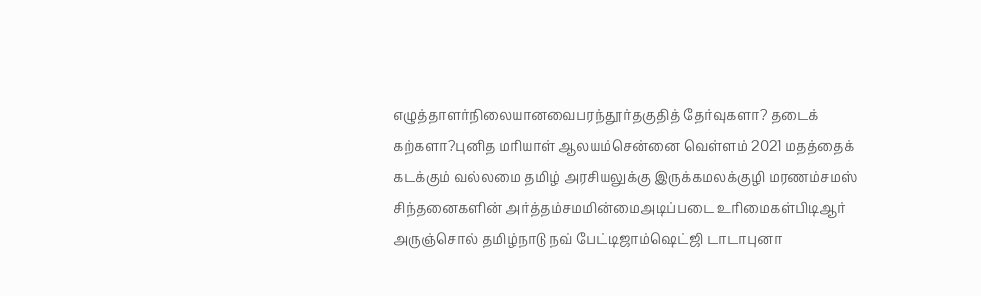எழுத்தாளர்நிலையானவைபரந்தூர்தகுதித் தேர்வுகளா? தடைக் கற்களா?புனித மரியாள் ஆலயம்சென்னை வெள்ளம் 2021 மதத்தைக் கடக்கும் வல்லமை தமிழ் அரசியலுக்கு இருக்கமலக்குழி மரணம்சமஸ் சிந்தனைகளின் அர்த்தம்சமமின்மைஅடிப்படை உரிமைகள்பிடிஆர் அருஞ்சொல் தமிழ்நாடு நவ் பேட்டிஜாம்ஷெட்ஜி டாடாபுனா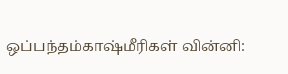ஒப்பந்தம்காஷ்மீரிகள் வின்னி: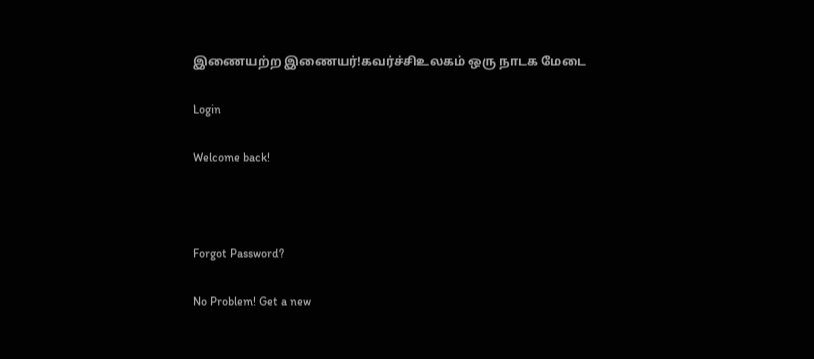இணையற்ற இணையர்!கவர்ச்சிஉலகம் ஒரு நாடக மேடை

Login

Welcome back!



Forgot Password?

No Problem! Get a new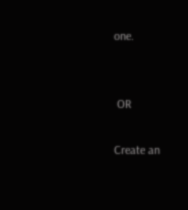one.


 OR

Create an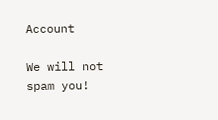Account

We will not spam you!